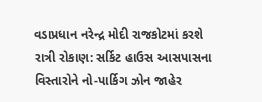વડાપ્રધાન નરેન્દ્ર મોદી રાજકોટમાં કરશે રાત્રી રોકાણ: સર્કિટ હાઉસ આસપાસના વિસ્તારોને નો-પાર્કિગ ઝોન જાહેર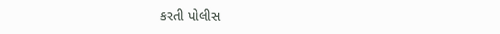કરતી પોલીસ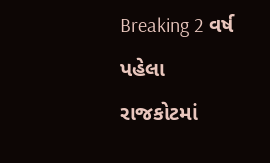Breaking 2 વર્ષ પહેલા
રાજકોટમાં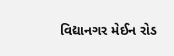વિદ્યાનગર મેઈન રોડ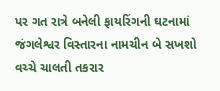પર ગત રાત્રે બનેલી ફાયરિંગની ઘટનામાં જંગલેશ્વર વિસ્તારના નામચીન બે સખશો વચ્ચે ચાલતી તકરાર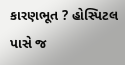કારણભૂત ? હોસ્પિટલ પાસે જ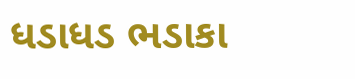ધડાધડ ભડાકા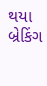થયા બ્રેકિંગ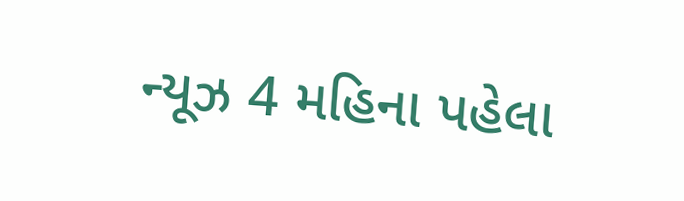ન્યૂઝ 4 મહિના પહેલા